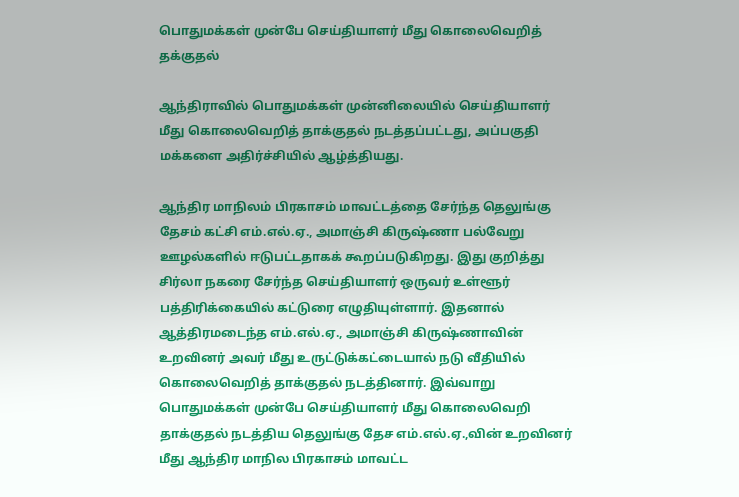பொதுமக்கள் முன்பே செய்தியாளர் மீது கொலைவெறித் தக்குதல்

ஆந்திராவில் பொதுமக்கள் முன்னிலையில் செய்தியாளர் மீது கொலைவெறித் தாக்குதல் நடத்தப்பட்டது, அப்பகுதி மக்களை அதிர்ச்சியில் ஆழ்த்தியது.

ஆந்திர மாநிலம் பிரகாசம் மாவட்டத்தை சேர்ந்த தெலுங்கு தேசம் கட்சி எம்.எல்.ஏ., அமாஞ்சி கிருஷ்ணா பல்வேறு ஊழல்களில் ஈடுபட்டதாகக் கூறப்படுகிறது. இது குறித்து சிர்லா நகரை சேர்ந்த செய்தியாளர் ஒருவர் உள்ளூர் பத்திரிக்கையில் கட்டுரை எழுதியுள்ளார். இதனால் ஆத்திரமடைந்த எம்.எல்.ஏ., அமாஞ்சி கிருஷ்ணாவின் உறவினர் அவர் மீது உருட்டுக்கட்டையால் நடு வீதியில் கொலைவெறித் தாக்குதல் நடத்தினார். இவ்வாறு பொதுமக்கள் முன்பே செய்தியாளர் மீது கொலைவெறி தாக்குதல் நடத்திய தெலுங்கு தேச எம்.எல்.ஏ.,வின் உறவினர் மீது ஆந்திர மாநில பிரகாசம் மாவட்ட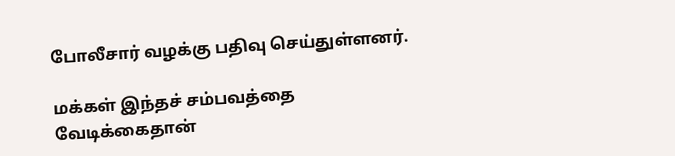போலீசார் வழக்கு பதிவு செய்துள்ளனர்.

மக்கள் இந்தச் சம்பவத்தை வேடிக்கைதான்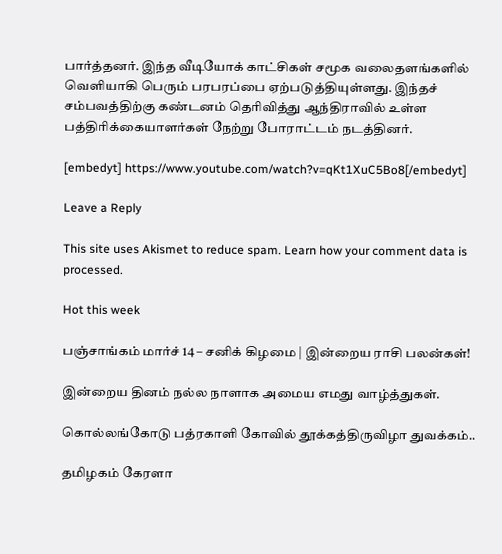பார்த்தனர். இந்த வீடியோக் காட்சிகள் சமூக வலைதளங்களில் வெளியாகி பெரும் பரபரப்பை ஏற்படுத்தியுள்ளது. இந்தச் சம்பவத்திற்கு கண்டனம் தெரிவித்து ஆந்திராவில் உள்ள பத்திரிக்கையாளர்கள் நேற்று போராட்டம் நடத்தினர்.

[embedyt] https://www.youtube.com/watch?v=qKt1XuC5Bo8[/embedyt]

Leave a Reply

This site uses Akismet to reduce spam. Learn how your comment data is processed.

Hot this week

பஞ்சாங்கம் மார்ச் 14 – சனிக் கிழமை | இன்றைய ராசி பலன்கள்!

இன்றைய தினம் நல்ல நாளாக அமைய எமது வாழ்த்துகள்.

கொல்லங்கோடு பத்ரகாளி கோவில் தூக்கத்திருவிழா துவக்கம்..

தமிழகம் கேரளா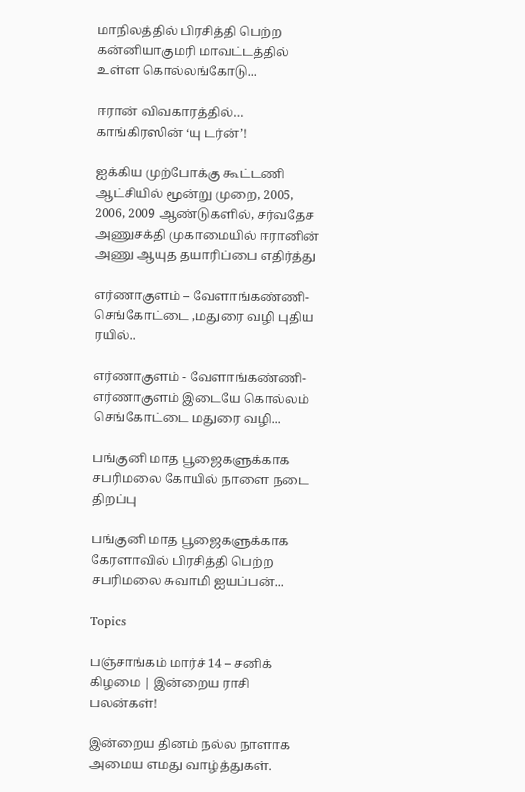மாநிலத்தில் பிரசித்தி பெற்ற கன்னியாகுமரி மாவட்டத்தில் உள்ள கொல்லங்கோடு...

ஈரான் விவகாரத்தில்… காங்கிரஸின் ‘யு டர்ன்’!

ஐக்கிய முற்போக்கு கூட்டணி ஆட்சியில் மூன்று முறை, 2005, 2006, 2009 ஆண்டுகளில், சர்வதேச அணுசக்தி முகாமையில் ஈரானின் அணு ஆயுத தயாரிப்பை எதிர்த்து

எர்ணாகுளம் – வேளாங்கண்ணி- செங்கோட்டை ,மதுரை வழி புதிய ரயில்..

எர்ணாகுளம் - வேளாங்கண்ணி-எர்ணாகுளம் இடையே கொல்லம் செங்கோட்டை மதுரை வழி...

பங்குனி மாத பூஜைகளுக்காக சபரிமலை கோயில் நாளை நடை திறப்பு

பங்குனி மாத பூஜைகளுக்காக கேரளாவில் பிரசித்தி பெற்ற சபரிமலை சுவாமி ஐயப்பன்...

Topics

பஞ்சாங்கம் மார்ச் 14 – சனிக் கிழமை | இன்றைய ராசி பலன்கள்!

இன்றைய தினம் நல்ல நாளாக அமைய எமது வாழ்த்துகள்.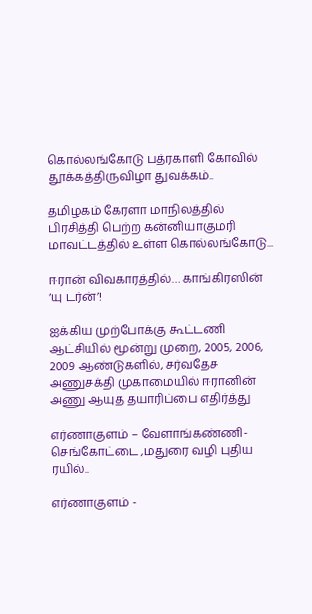கொல்லங்கோடு பத்ரகாளி கோவில் தூக்கத்திருவிழா துவக்கம்..

தமிழகம் கேரளா மாநிலத்தில் பிரசித்தி பெற்ற கன்னியாகுமரி மாவட்டத்தில் உள்ள கொல்லங்கோடு...

ஈரான் விவகாரத்தில்… காங்கிரஸின் ‘யு டர்ன்’!

ஐக்கிய முற்போக்கு கூட்டணி ஆட்சியில் மூன்று முறை, 2005, 2006, 2009 ஆண்டுகளில், சர்வதேச அணுசக்தி முகாமையில் ஈரானின் அணு ஆயுத தயாரிப்பை எதிர்த்து

எர்ணாகுளம் – வேளாங்கண்ணி- செங்கோட்டை ,மதுரை வழி புதிய ரயில்..

எர்ணாகுளம் -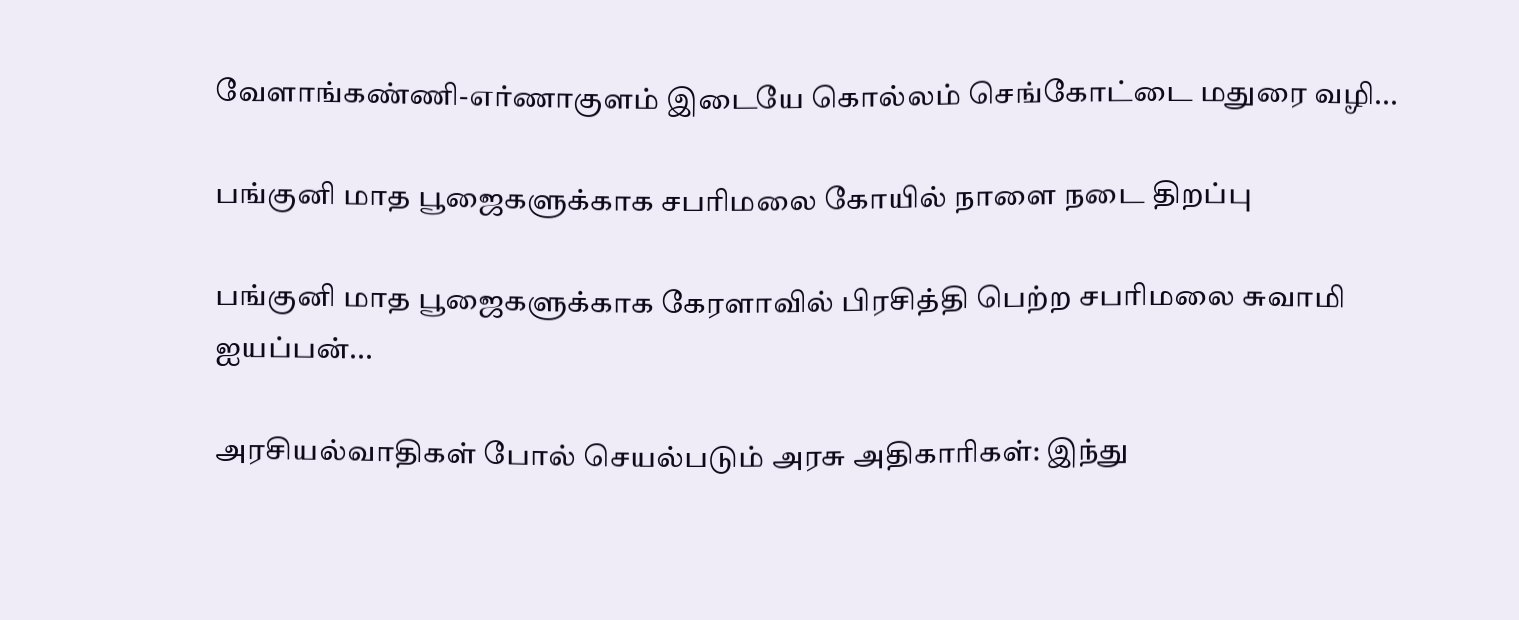வேளாங்கண்ணி-எர்ணாகுளம் இடையே கொல்லம் செங்கோட்டை மதுரை வழி...

பங்குனி மாத பூஜைகளுக்காக சபரிமலை கோயில் நாளை நடை திறப்பு

பங்குனி மாத பூஜைகளுக்காக கேரளாவில் பிரசித்தி பெற்ற சபரிமலை சுவாமி ஐயப்பன்...

அரசியல்வாதிகள் போல் செயல்படும் அரசு அதிகாரிகள்: இந்து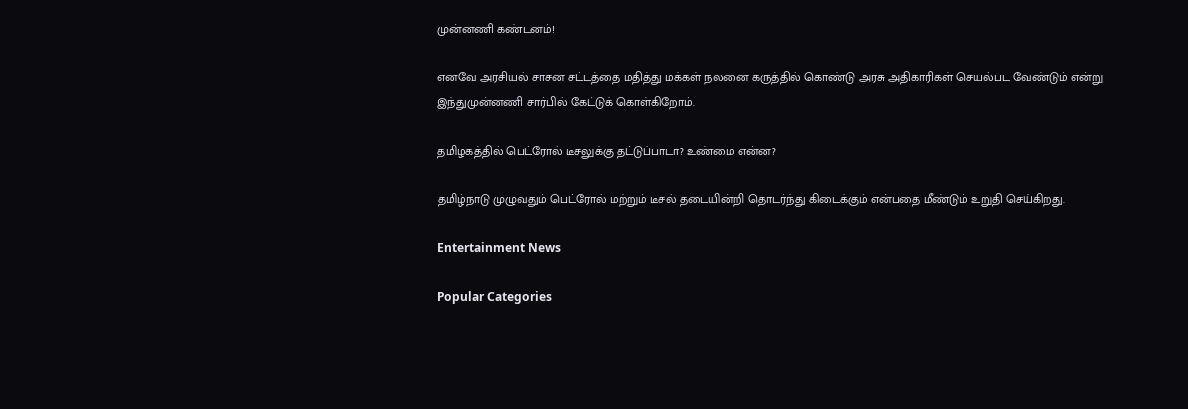முன்னணி கண்டனம்!

எனவே அரசியல் சாசன சட்டத்தை மதித்து மக்கள் நலனை கருத்தில் கொண்டு அரசு அதிகாரிகள் செயல்பட வேண்டும் என்று இந்துமுன்னணி சார்பில் கேட்டுக் கொள்கிறோம்.

தமிழகத்தில் பெட்ரோல் டீசலுக்கு தட்டுப்பாடா? உண்மை என்ன?

தமிழ்நாடு முழுவதும் பெட்ரோல் மற்றும் டீசல் தடையின்றி தொடர்ந்து கிடைக்கும் என்பதை மீண்டும் உறுதி செய்கிறது.

Entertainment News

Popular Categories